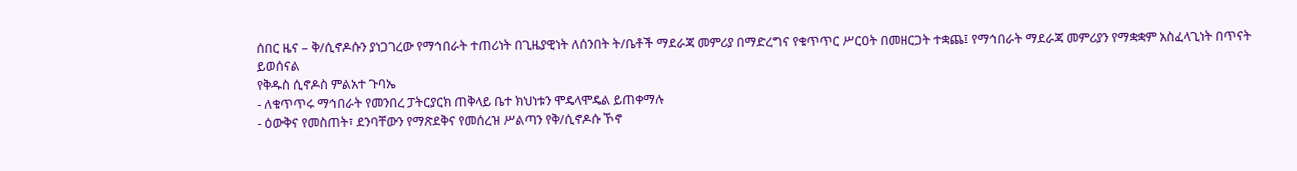ሰበር ዜና – ቅ/ሲኖዶሱን ያነጋገረው የማኅበራት ተጠሪነት በጊዜያዊነት ለሰንበት ት/ቤቶች ማደራጃ መምሪያ በማድረግና የቁጥጥር ሥርዐት በመዘርጋት ተቋጨ፤ የማኅበራት ማደራጃ መምሪያን የማቋቋም አስፈላጊነት በጥናት ይወሰናል
የቅዱስ ሲኖዶስ ምልአተ ጉባኤ
- ለቁጥጥሩ ማኅበራት የመንበረ ፓትርያርክ ጠቅላይ ቤተ ክህነቱን ሞዴላሞዴል ይጠቀማሉ
- ዕውቅና የመስጠት፣ ደንባቸውን የማጽደቅና የመሰረዝ ሥልጣን የቅ/ሲኖዶሱ ኾኖ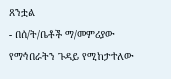ጸንቷል
- በሰ/ት/ቤቶች ማ/መምሪያው የማኅበራትን ጉዳይ የሚከታተለው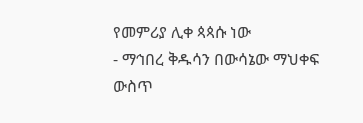የመምሪያ ሊቀ ጳጳሱ ነው
- ማኅበረ ቅዱሳን በውሳኔው ማህቀፍ ውስጥ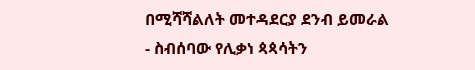በሚሻሻልለት መተዳደርያ ደንብ ይመራል
- ስብሰባው የሊቃነ ጳጳሳትን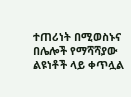ተጠሪነት በሚወስኑና በሌሎች የማሻሻያው ልዩነቶች ላይ ቀጥሏል